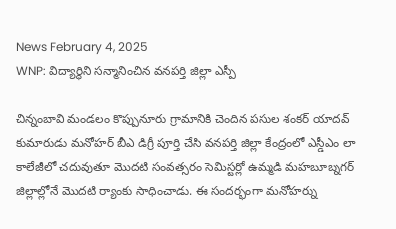News February 4, 2025
WNP: విద్యార్థిని సన్మానించిన వనపర్తి జిల్లా ఎస్పీ

చిన్నంబావి మండలం కొప్పునూరు గ్రామానికి చెందిన పసుల శంకర్ యాదవ్ కుమారుడు మనోహర్ బీఎ డిగ్రీ పూర్తి చేసి వనపర్తి జిల్లా కేంద్రంలో ఎస్డీఎం లా కాలేజీలో చదువుతూ మొదటి సంవత్సరం సెమిస్టర్లో ఉమ్మడి మహబూబ్నగర్ జిల్లాల్లోనే మొదటి ర్యాంకు సాధించాడు. ఈ సందర్భంగా మనోహర్ను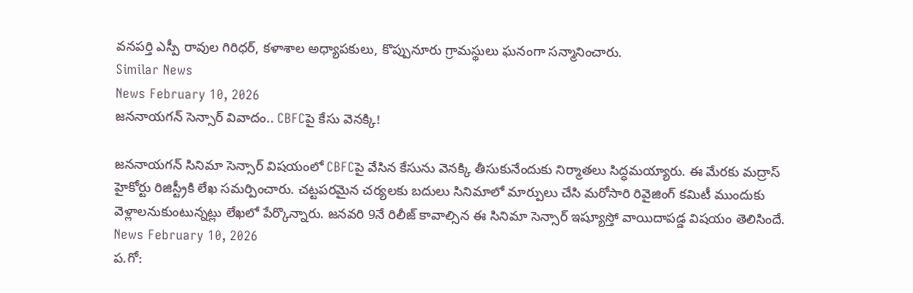వనపర్తి ఎస్పీ రావుల గిరిధర్, కళాశాల అధ్యాపకులు, కొప్పునూరు గ్రామస్థులు ఘనంగా సన్మానించారు.
Similar News
News February 10, 2026
జననాయగన్ సెన్సార్ వివాదం.. CBFCపై కేసు వెనక్కి!

జననాయగన్ సినిమా సెన్సార్ విషయంలో CBFCపై వేసిన కేసును వెనక్కి తీసుకునేందుకు నిర్మాతలు సిద్ధమయ్యారు. ఈ మేరకు మద్రాస్ హైకోర్టు రిజిస్ట్రీకి లేఖ సమర్పించారు. చట్టపరమైన చర్యలకు బదులు సినిమాలో మార్పులు చేసి మరోసారి రివైజింగ్ కమిటీ ముందుకు వెళ్లాలనుకుంటున్నట్లు లేఖలో పేర్కొన్నారు. జనవరి 9నే రిలీజ్ కావాల్సిన ఈ సినిమా సెన్సార్ ఇష్యూస్తో వాయిదాపడ్డ విషయం తెలిసిందే.
News February 10, 2026
ప.గో: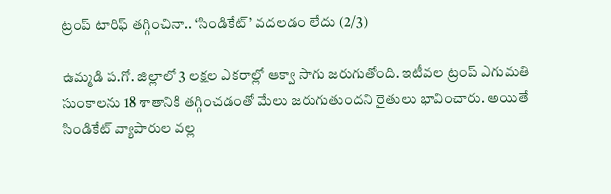ట్రంప్ టారిఫ్ తగ్గించినా.. ‘సిండికేట్’ వదలడం లేదు (2/3)

ఉమ్మడి ప.గో. జిల్లాలో 3 లక్షల ఎకరాల్లో ఆక్వా సాగు జరుగుతోంది. ఇటీవల ట్రంప్ ఎగుమతి సుంకాలను 18 శాతానికి తగ్గించడంతో మేలు జరుగుతుందని రైతులు భావించారు. అయితే సిండికేట్ వ్యాపారుల వల్ల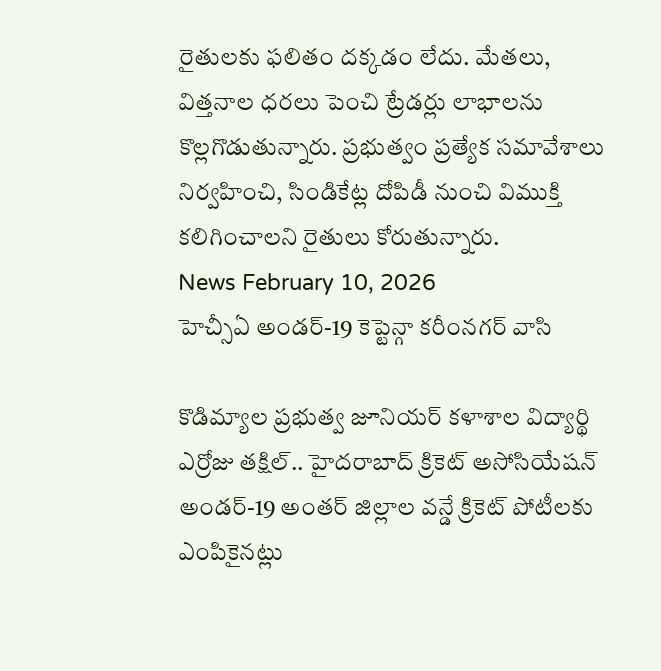రైతులకు ఫలితం దక్కడం లేదు. మేతలు, విత్తనాల ధరలు పెంచి ట్రేడర్లు లాభాలను కొల్లగొడుతున్నారు. ప్రభుత్వం ప్రత్యేక సమావేశాలు నిర్వహించి, సిండికేట్ల దోపిడీ నుంచి విముక్తి కలిగించాలని రైతులు కోరుతున్నారు.
News February 10, 2026
హెచ్సీఏ అండర్-19 కెప్టెన్గా కరీంనగర్ వాసి

కొడిమ్యాల ప్రభుత్వ జూనియర్ కళాశాల విద్యార్థి ఎర్రోజు తక్షిల్.. హైదరాబాద్ క్రికెట్ అసోసియేషన్ అండర్-19 అంతర్ జిల్లాల వన్డే క్రికెట్ పోటీలకు ఎంపికైనట్లు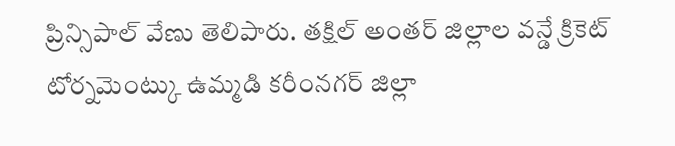ప్రిన్సిపాల్ వేణు తెలిపారు. తక్షిల్ అంతర్ జిల్లాల వన్డే క్రికెట్ టోర్నమెంట్కు ఉమ్మడి కరీంనగర్ జిల్లా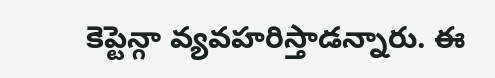కెప్టెన్గా వ్యవహరిస్తాడన్నారు. ఈ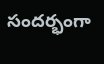సందర్భంగా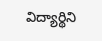విద్యార్థిని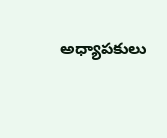అధ్యాపకులు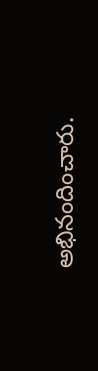అభినందించారు.